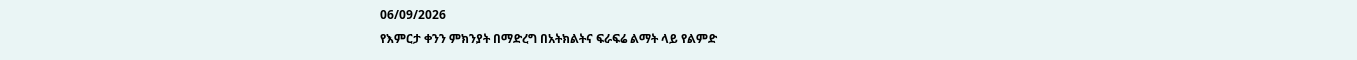06/09/2026
የእምርታ ቀንን ምክንያት በማድረግ በአትክልትና ፍራፍሬ ልማት ላይ የልምድ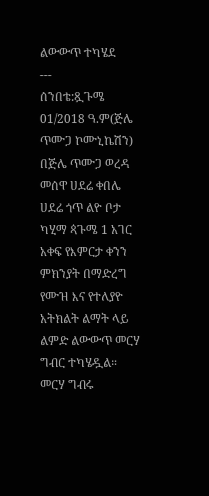ልውውጥ ተካሄደ
---
ሰንበቴ:ጿጉሜ 01/2018 ዓ.ም(ጅሌ ጥሙጋ ኮሙኒኬሽን)
በጅሌ ጥሙጋ ወረዳ መሰዋ ሀደሬ ቀበሌ ሀደሬ ጎጥ ልዮ ቦታ ካሂማ ጳጉሜ 1 አገር አቀፍ የእምርታ ቀንን ምክንያት በማድረግ የሙዝ እና የተለያዮ አትክልት ልማት ላይ ልምድ ልውውጥ መርሃ ግብር ተካሄዷል።
መርሃ ግብሩ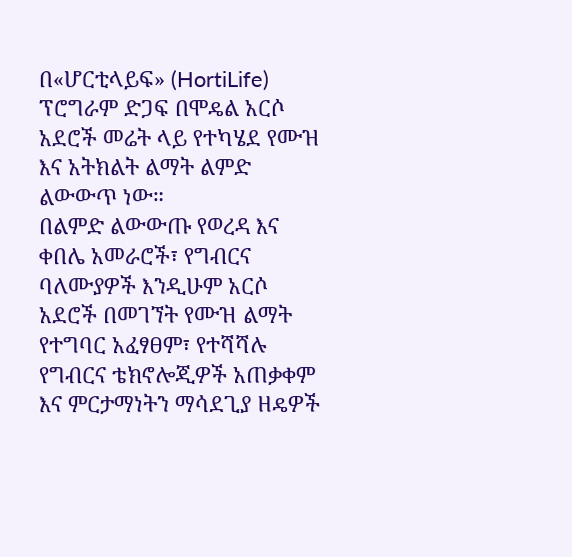በ«ሆርቲላይፍ» (HortiLife) ፕሮግራም ድጋፍ በሞዴል አርሶ አደሮች መሬት ላይ የተካሄደ የሙዝ እና አትክልት ልማት ልምድ ልውውጥ ነው።
በልምድ ልውውጡ የወረዳ እና ቀበሌ አመራሮች፣ የግብርና ባለሙያዎች እንዲሁም አርሶ አደሮች በመገኘት የሙዝ ልማት የተግባር አፈፃፀም፣ የተሻሻሉ የግብርና ቴክኖሎጂዎች አጠቃቀም እና ምርታማነትን ማሳደጊያ ዘዴዎች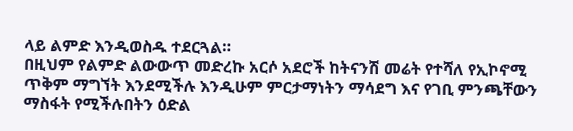ላይ ልምድ እንዲወስዱ ተደርጓል።
በዚህም የልምድ ልውውጥ መድረኩ አርሶ አደሮች ከትናንሽ መሬት የተሻለ የኢኮኖሚ ጥቅም ማግኘት እንደሚችሉ እንዲሁም ምርታማነትን ማሳደግ እና የገቢ ምንጫቸውን ማስፋት የሚችሉበትን ዕድል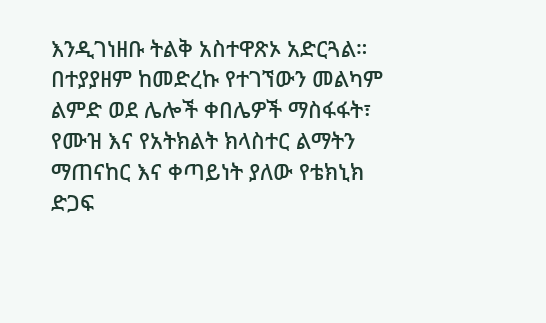እንዲገነዘቡ ትልቅ አስተዋጽኦ አድርጓል።
በተያያዘም ከመድረኩ የተገኘውን መልካም ልምድ ወደ ሌሎች ቀበሌዎች ማስፋፋት፣ የሙዝ እና የአትክልት ክላስተር ልማትን ማጠናከር እና ቀጣይነት ያለው የቴክኒክ ድጋፍ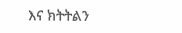እና ክትትልን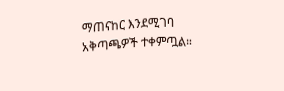ማጠናከር እንደሚገባ አቅጣጫዎች ተቀምጧል።